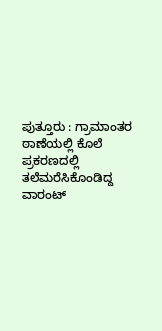ಪುತ್ತೂರು : ಗ್ರಾಮಾಂತರ ಠಾಣೆಯಲ್ಲಿ ಕೊಲೆ ಪ್ರಕರಣದಲ್ಲಿ ತಲೆಮರೆಸಿಕೊಂಡಿದ್ದ ವಾರಂಟ್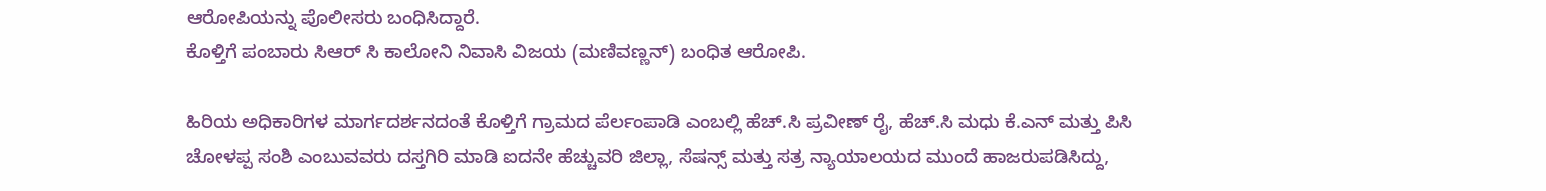ಆರೋಪಿಯನ್ನು ಪೊಲೀಸರು ಬಂಧಿಸಿದ್ದಾರೆ.
ಕೊಳ್ತಿಗೆ ಪಂಬಾರು ಸಿಆರ್ ಸಿ ಕಾಲೋನಿ ನಿವಾಸಿ ವಿಜಯ (ಮಣಿವಣ್ಣನ್) ಬಂಧಿತ ಆರೋಪಿ.

ಹಿರಿಯ ಅಧಿಕಾರಿಗಳ ಮಾರ್ಗದರ್ಶನದಂತೆ ಕೊಳ್ತಿಗೆ ಗ್ರಾಮದ ಪೆರ್ಲಂಪಾಡಿ ಎಂಬಲ್ಲಿ ಹೆಚ್.ಸಿ ಪ್ರವೀಣ್ ರೈ, ಹೆಚ್.ಸಿ ಮಧು ಕೆ.ಎನ್ ಮತ್ತು ಪಿಸಿ ಚೋಳಪ್ಪ ಸಂಶಿ ಎಂಬುವವರು ದಸ್ತಗಿರಿ ಮಾಡಿ ಐದನೇ ಹೆಚ್ಚುವರಿ ಜಿಲ್ಲಾ, ಸೆಷನ್ಸ್ ಮತ್ತು ಸತ್ರ ನ್ಯಾಯಾಲಯದ ಮುಂದೆ ಹಾಜರುಪಡಿಸಿದ್ದು,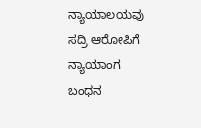ನ್ಯಾಯಾಲಯವು ಸದ್ರಿ ಆರೋಪಿಗೆ ನ್ಯಾಯಾಂಗ ಬಂಧನ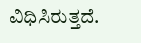ವಿಧಿಸಿರುತ್ತದೆ.